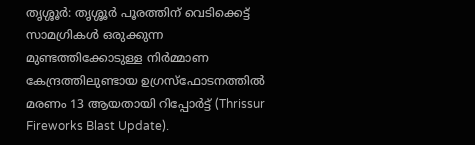തൃശ്ശൂർ: തൃശ്ശൂർ പൂരത്തിന് വെടിക്കെട്ട് സാമഗ്രികൾ ഒരുക്കുന്ന മുണ്ടത്തിക്കോടുള്ള നിർമ്മാണ കേന്ദ്രത്തിലുണ്ടായ ഉഗ്രസ്ഫോടനത്തിൽ മരണം 13 ആയതായി റിപ്പോർട്ട് (Thrissur Fireworks Blast Update).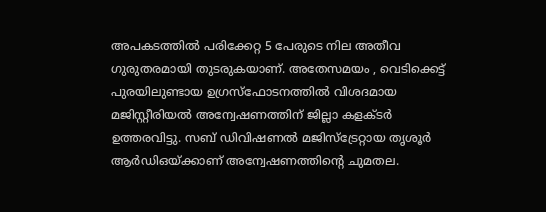അപകടത്തിൽ പരിക്കേറ്റ 5 പേരുടെ നില അതീവ ഗുരുതരമായി തുടരുകയാണ്. അതേസമയം , വെടിക്കെട്ട് പുരയിലുണ്ടായ ഉഗ്രസ്ഫോടനത്തിൽ വിശദമായ മജിസ്റ്റീരിയൽ അന്വേഷണത്തിന് ജില്ലാ കളക്ടർ ഉത്തരവിട്ടു. സബ് ഡിവിഷണൽ മജിസ്ട്രേറ്റായ തൃശൂർ ആർഡിഒയ്ക്കാണ് അന്വേഷണത്തിന്റെ ചുമതല.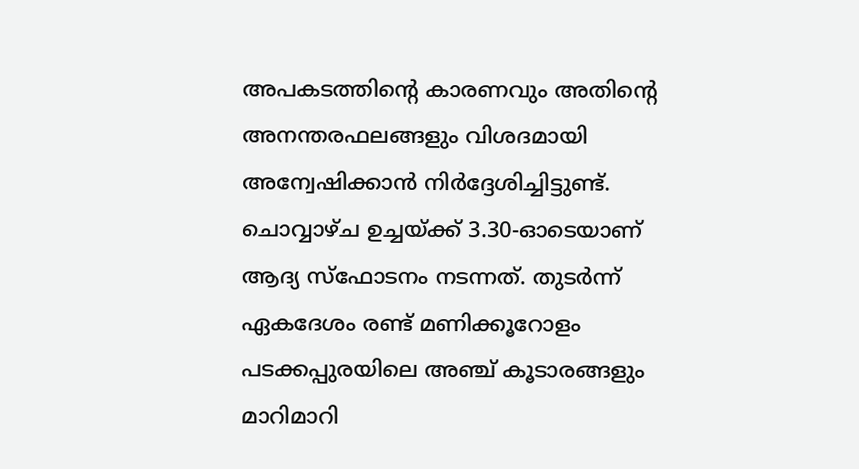അപകടത്തിന്റെ കാരണവും അതിന്റെ അനന്തരഫലങ്ങളും വിശദമായി അന്വേഷിക്കാൻ നിർദ്ദേശിച്ചിട്ടുണ്ട്.
ചൊവ്വാഴ്ച ഉച്ചയ്ക്ക് 3.30-ഓടെയാണ് ആദ്യ സ്ഫോടനം നടന്നത്. തുടർന്ന് ഏകദേശം രണ്ട് മണിക്കൂറോളം പടക്കപ്പുരയിലെ അഞ്ച് കൂടാരങ്ങളും മാറിമാറി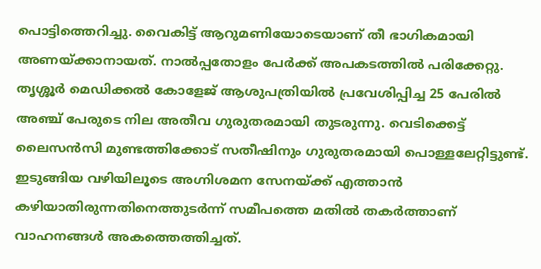പൊട്ടിത്തെറിച്ചു. വൈകിട്ട് ആറുമണിയോടെയാണ് തീ ഭാഗികമായി അണയ്ക്കാനായത്. നാൽപ്പതോളം പേർക്ക് അപകടത്തിൽ പരിക്കേറ്റു. തൃശ്ശൂർ മെഡിക്കൽ കോളേജ് ആശുപത്രിയിൽ പ്രവേശിപ്പിച്ച 25 പേരിൽ അഞ്ച് പേരുടെ നില അതീവ ഗുരുതരമായി തുടരുന്നു. വെടിക്കെട്ട് ലൈസൻസി മുണ്ടത്തിക്കോട് സതീഷിനും ഗുരുതരമായി പൊള്ളലേറ്റിട്ടുണ്ട്.
ഇടുങ്ങിയ വഴിയിലൂടെ അഗ്നിശമന സേനയ്ക്ക് എത്താൻ കഴിയാതിരുന്നതിനെത്തുടർന്ന് സമീപത്തെ മതിൽ തകർത്താണ് വാഹനങ്ങൾ അകത്തെത്തിച്ചത്.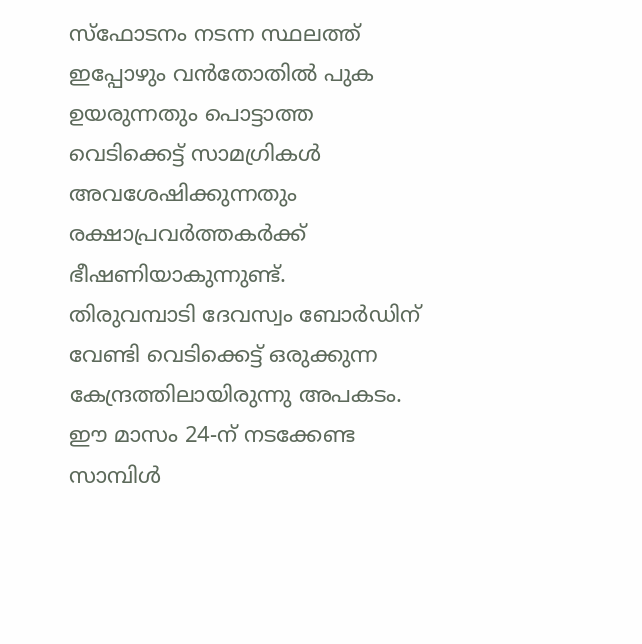സ്ഫോടനം നടന്ന സ്ഥലത്ത് ഇപ്പോഴും വൻതോതിൽ പുക ഉയരുന്നതും പൊട്ടാത്ത വെടിക്കെട്ട് സാമഗ്രികൾ അവശേഷിക്കുന്നതും രക്ഷാപ്രവർത്തകർക്ക് ഭീഷണിയാകുന്നുണ്ട്.
തിരുവമ്പാടി ദേവസ്വം ബോർഡിന് വേണ്ടി വെടിക്കെട്ട് ഒരുക്കുന്ന കേന്ദ്രത്തിലായിരുന്നു അപകടം. ഈ മാസം 24-ന് നടക്കേണ്ട സാമ്പിൾ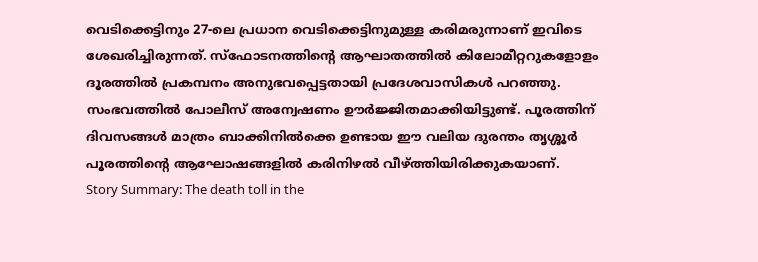വെടിക്കെട്ടിനും 27-ലെ പ്രധാന വെടിക്കെട്ടിനുമുള്ള കരിമരുന്നാണ് ഇവിടെ ശേഖരിച്ചിരുന്നത്. സ്ഫോടനത്തിന്റെ ആഘാതത്തിൽ കിലോമീറ്ററുകളോളം ദൂരത്തിൽ പ്രകമ്പനം അനുഭവപ്പെട്ടതായി പ്രദേശവാസികൾ പറഞ്ഞു.
സംഭവത്തിൽ പോലീസ് അന്വേഷണം ഊർജ്ജിതമാക്കിയിട്ടുണ്ട്. പൂരത്തിന് ദിവസങ്ങൾ മാത്രം ബാക്കിനിൽക്കെ ഉണ്ടായ ഈ വലിയ ദുരന്തം തൃശ്ശൂർ പൂരത്തിന്റെ ആഘോഷങ്ങളിൽ കരിനിഴൽ വീഴ്ത്തിയിരിക്കുകയാണ്.
Story Summary: The death toll in the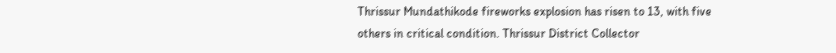Thrissur Mundathikode fireworks explosion has risen to 13, with five others in critical condition. Thrissur District Collector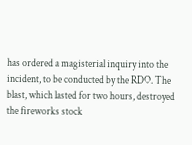has ordered a magisterial inquiry into the incident, to be conducted by the RDO. The blast, which lasted for two hours, destroyed the fireworks stock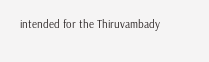intended for the Thiruvambady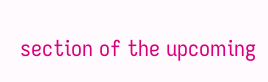section of the upcoming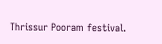Thrissur Pooram festival.